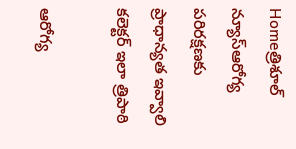Homeత్రిశూల్ న్యూస్ఆరోగ్య పరిరక్షణకు ప్రాధాన్యత ఇవ్వాలి కలెక్టర్ ఇలా త్రిపాఠి

ఆరోగ్య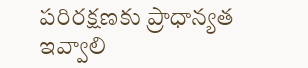పరిరక్షణకు ప్రాధాన్యత ఇవ్వాలి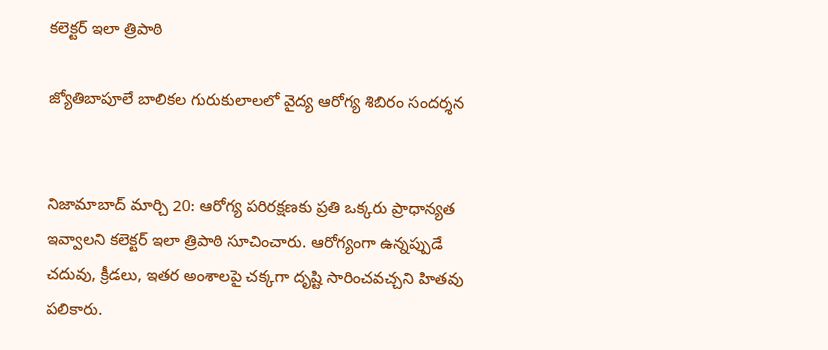కలెక్టర్ ఇలా త్రిపాఠి

జ్యోతిబాపూలే బాలికల గురుకులాలలో వైద్య ఆరోగ్య శిబిరం సందర్శన


నిజామాబాద్ మార్చి 20: ఆరోగ్య పరిరక్షణకు ప్రతి ఒక్కరు ప్రాధాన్యత ఇవ్వాలని కలెక్టర్ ఇలా త్రిపాఠి సూచించారు. ఆరోగ్యంగా ఉన్నప్పుడే చదువు, క్రీడలు, ఇతర అంశాలపై చక్కగా దృష్టి సారించవచ్చని హితవు పలికారు.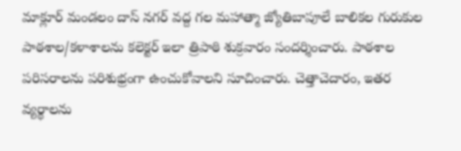మాక్లూర్ మండలం దాస్ నగర్ వద్ద గల మహాత్మా జ్యోతిబాపూలే బాలికల గురుకుల పాఠశాల/కళాశాలను కలెక్టర్ ఇలా త్రిపాఠి శుక్రవారం సందర్శించారు. పాఠశాల పరిసరాలను పరిశుభ్రంగా ఉంచుకోవాలని సూచించారు. చెత్తాచెదారం, ఇతర వ్యర్థాలను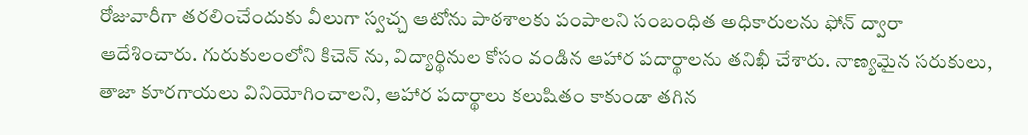రోజువారీగా తరలించేందుకు వీలుగా స్వచ్చ ఆటోను పాఠశాలకు పంపాలని సంబంధిత అధికారులను ఫోన్ ద్వారా ఆదేశించారు. గురుకులంలోని కిచెన్ ను, విద్యార్థినుల కోసం వండిన ఆహార పదార్థాలను తనిఖీ చేశారు. నాణ్యమైన సరుకులు, తాజా కూరగాయలు వినియోగించాలని, ఆహార పదార్థాలు కలుషితం కాకుండా తగిన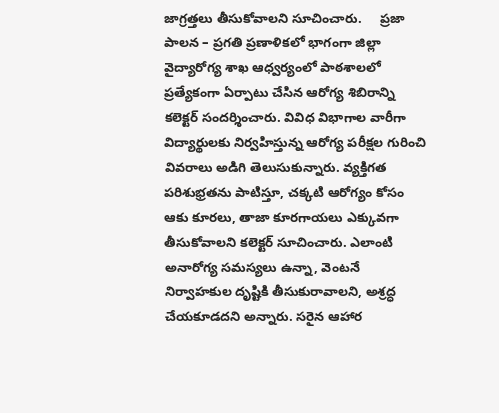జాగ్రత్తలు తీసుకోవాలని సూచించారు.     ప్రజా పాలన – ప్రగతి ప్రణాళికలో భాగంగా జిల్లా వైద్యారోగ్య శాఖ ఆధ్వర్యంలో పాఠశాలలో ప్రత్యేకంగా ఏర్పాటు చేసిన ఆరోగ్య శిబిరాన్ని కలెక్టర్ సందర్శించారు. వివిధ విభాగాల వారీగా విద్యార్థులకు నిర్వహిస్తున్న ఆరోగ్య పరీక్షల గురించి వివరాలు అడిగి తెలుసుకున్నారు. వ్యక్తిగత పరిశుభ్రతను పాటిస్తూ, చక్కటి ఆరోగ్యం కోసం ఆకు కూరలు, తాజా కూరగాయలు ఎక్కువగా తీసుకోవాలని కలెక్టర్ సూచించారు. ఎలాంటి అనారోగ్య సమస్యలు ఉన్నా, వెంటనే నిర్వాహకుల దృష్టికి తీసుకురావాలని, అశ్రద్ధ చేయకూడదని అన్నారు. సరైన ఆహార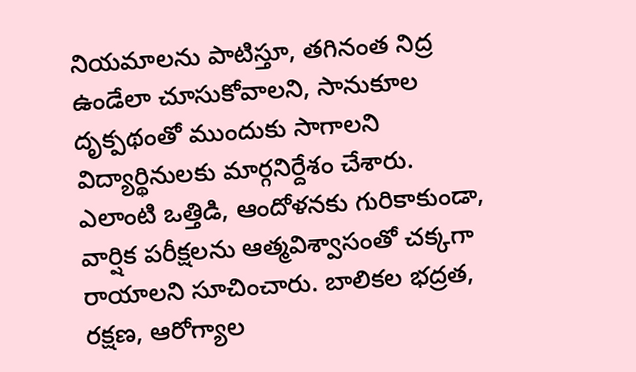నియమాలను పాటిస్తూ, తగినంత నిద్ర ఉండేలా చూసుకోవాలని, సానుకూల దృక్పథంతో ముందుకు సాగాలని విద్యార్థినులకు మార్గనిర్దేశం చేశారు. ఎలాంటి ఒత్తిడి, ఆందోళనకు గురికాకుండా, వార్షిక పరీక్షలను ఆత్మవిశ్వాసంతో చక్కగా రాయాలని సూచించారు. బాలికల భద్రత, రక్షణ, ఆరోగ్యాల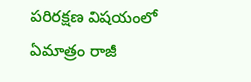పరిరక్షణ విషయంలో ఏమాత్రం రాజీ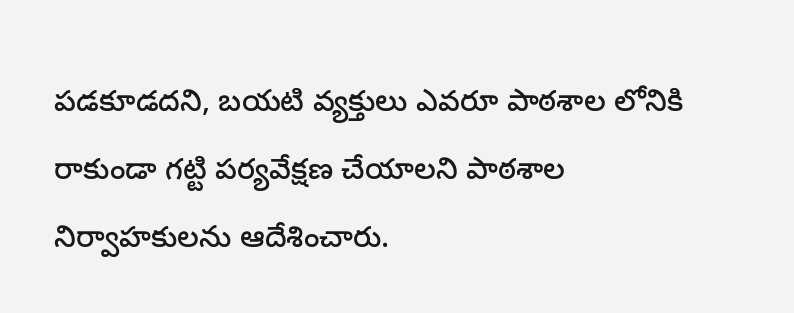పడకూడదని, బయటి వ్యక్తులు ఎవరూ పాఠశాల లోనికి రాకుండా గట్టి పర్యవేక్షణ చేయాలని పాఠశాల నిర్వాహకులను ఆదేశించారు.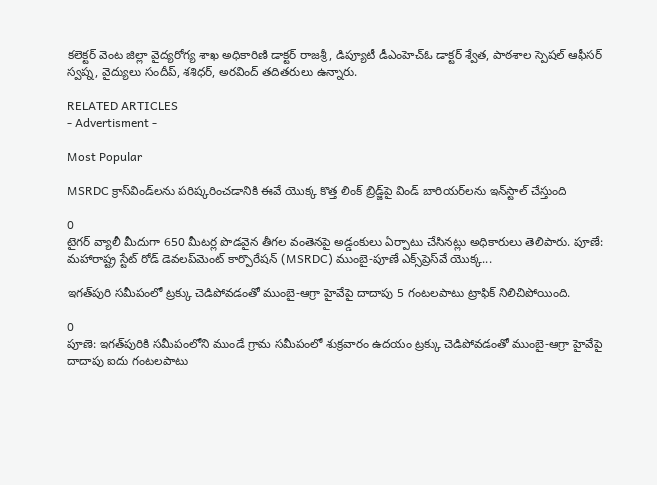కలెక్టర్ వెంట జిల్లా వైద్యరోగ్య శాఖ అధికారిణి డాక్టర్ రాజశ్రీ, డిప్యూటీ డీఎంహెచ్ఓ డాక్టర్ శ్వేత, పాఠశాల స్పెషల్ ఆఫీసర్ స్వప్న, వైద్యులు సందీప్, శశిధర్, అరవింద్ తదితరులు ఉన్నారు.

RELATED ARTICLES
- Advertisment -

Most Popular

MSRDC క్రాస్‌విండ్‌లను పరిష్కరించడానికి ఈవే యొక్క కొత్త లింక్ బ్రిడ్జ్‌పై విండ్ బారియర్‌లను ఇన్‌స్టాల్ చేస్తుంది

0
టైగర్ వ్యాలీ మీదుగా 650 మీటర్ల పొడవైన తీగల వంతెనపై అడ్డంకులు ఏర్పాటు చేసినట్లు అధికారులు తెలిపారు. పూణే: మహారాష్ట్ర స్టేట్ రోడ్ డెవలప్‌మెంట్ కార్పొరేషన్ (MSRDC) ముంబై-పూణే ఎక్స్‌ప్రెస్‌వే యొక్క...

ఇగత్‌పురి సమీపంలో ట్రక్కు చెడిపోవడంతో ముంబై-ఆగ్రా హైవేపై దాదాపు 5 గంటలపాటు ట్రాఫిక్ నిలిచిపోయింది.

0
పూణె: ఇగత్‌పురికి సమీపంలోని ముండే గ్రామ సమీపంలో శుక్రవారం ఉదయం ట్రక్కు చెడిపోవడంతో ముంబై-ఆగ్రా హైవేపై దాదాపు ఐదు గంటలపాటు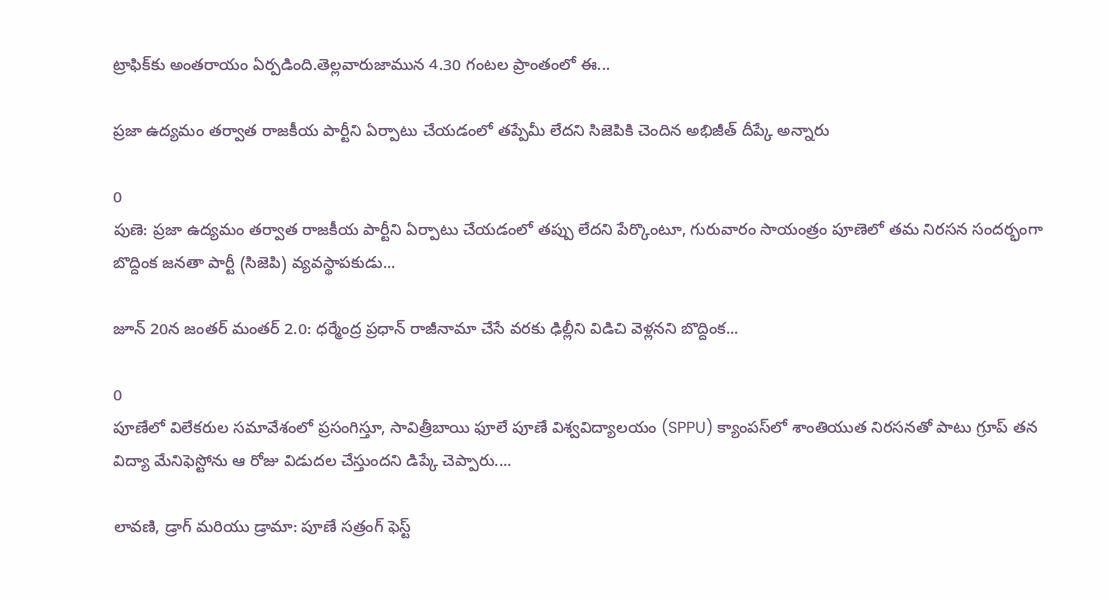ట్రాఫిక్‌కు అంతరాయం ఏర్పడింది.తెల్లవారుజామున 4.30 గంటల ప్రాంతంలో ఈ...

ప్రజా ఉద్యమం తర్వాత రాజకీయ పార్టీని ఏర్పాటు చేయడంలో తప్పేమీ లేదని సిజెపికి చెందిన అభిజీత్ దీప్కే అన్నారు

0
పుణె: ప్రజా ఉద్యమం తర్వాత రాజకీయ పార్టీని ఏర్పాటు చేయడంలో తప్పు లేదని పేర్కొంటూ, గురువారం సాయంత్రం పూణెలో తమ నిరసన సందర్భంగా బొద్దింక జనతా పార్టీ (సిజెపి) వ్యవస్థాపకుడు...

జూన్ 20న జంతర్ మంతర్ 2.0: ధర్మేంద్ర ప్రధాన్ రాజీనామా చేసే వరకు ఢిల్లీని విడిచి వెళ్లనని బొద్దింక...

0
పూణేలో విలేకరుల సమావేశంలో ప్రసంగిస్తూ, సావిత్రీబాయి ఫూలే పూణే విశ్వవిద్యాలయం (SPPU) క్యాంపస్‌లో శాంతియుత నిరసనతో పాటు గ్రూప్ తన విద్యా మేనిఫెస్టోను ఆ రోజు విడుదల చేస్తుందని డిప్కే చెప్పారు....

లావణి, డ్రాగ్ మరియు డ్రామా: పూణే సత్రంగ్ ఫెస్ట్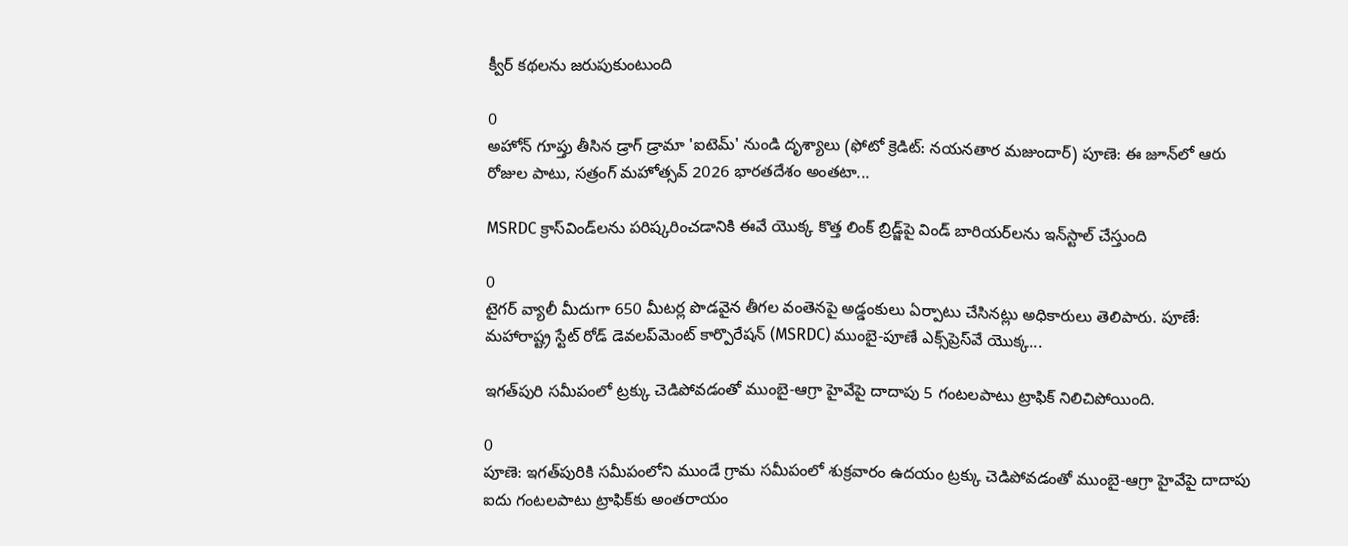క్వీర్ కథలను జరుపుకుంటుంది

0
అహోన్ గూప్తు తీసిన డ్రాగ్ డ్రామా 'ఐటెమ్' నుండి దృశ్యాలు (ఫోటో క్రెడిట్: నయనతార మజుందార్) పూణె: ఈ జూన్‌లో ఆరు రోజుల పాటు, సత్రంగ్ మహోత్సవ్ 2026 భారతదేశం అంతటా...

MSRDC క్రాస్‌విండ్‌లను పరిష్కరించడానికి ఈవే యొక్క కొత్త లింక్ బ్రిడ్జ్‌పై విండ్ బారియర్‌లను ఇన్‌స్టాల్ చేస్తుంది

0
టైగర్ వ్యాలీ మీదుగా 650 మీటర్ల పొడవైన తీగల వంతెనపై అడ్డంకులు ఏర్పాటు చేసినట్లు అధికారులు తెలిపారు. పూణే: మహారాష్ట్ర స్టేట్ రోడ్ డెవలప్‌మెంట్ కార్పొరేషన్ (MSRDC) ముంబై-పూణే ఎక్స్‌ప్రెస్‌వే యొక్క...

ఇగత్‌పురి సమీపంలో ట్రక్కు చెడిపోవడంతో ముంబై-ఆగ్రా హైవేపై దాదాపు 5 గంటలపాటు ట్రాఫిక్ నిలిచిపోయింది.

0
పూణె: ఇగత్‌పురికి సమీపంలోని ముండే గ్రామ సమీపంలో శుక్రవారం ఉదయం ట్రక్కు చెడిపోవడంతో ముంబై-ఆగ్రా హైవేపై దాదాపు ఐదు గంటలపాటు ట్రాఫిక్‌కు అంతరాయం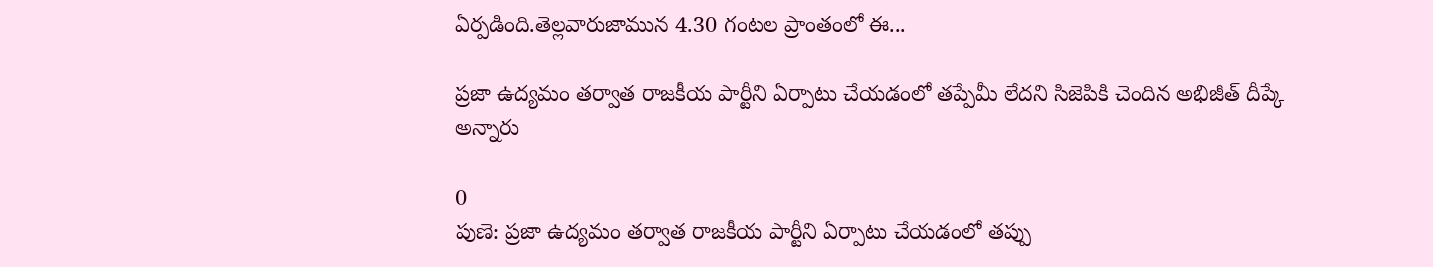ఏర్పడింది.తెల్లవారుజామున 4.30 గంటల ప్రాంతంలో ఈ...

ప్రజా ఉద్యమం తర్వాత రాజకీయ పార్టీని ఏర్పాటు చేయడంలో తప్పేమీ లేదని సిజెపికి చెందిన అభిజీత్ దీప్కే అన్నారు

0
పుణె: ప్రజా ఉద్యమం తర్వాత రాజకీయ పార్టీని ఏర్పాటు చేయడంలో తప్పు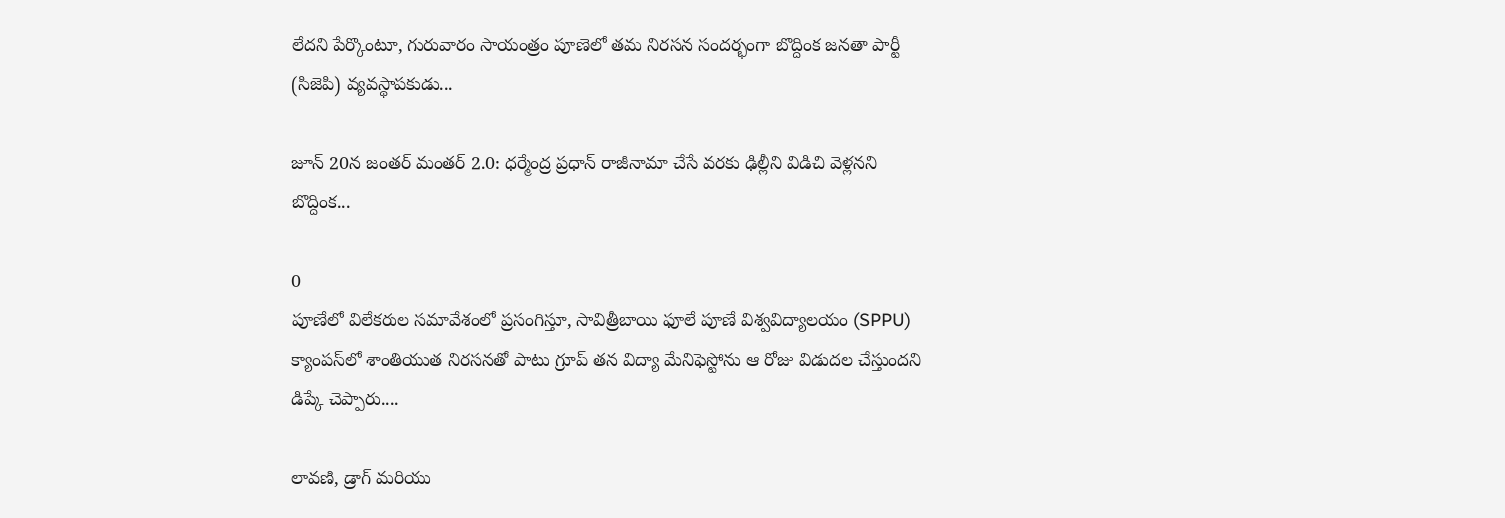లేదని పేర్కొంటూ, గురువారం సాయంత్రం పూణెలో తమ నిరసన సందర్భంగా బొద్దింక జనతా పార్టీ (సిజెపి) వ్యవస్థాపకుడు...

జూన్ 20న జంతర్ మంతర్ 2.0: ధర్మేంద్ర ప్రధాన్ రాజీనామా చేసే వరకు ఢిల్లీని విడిచి వెళ్లనని బొద్దింక...

0
పూణేలో విలేకరుల సమావేశంలో ప్రసంగిస్తూ, సావిత్రీబాయి ఫూలే పూణే విశ్వవిద్యాలయం (SPPU) క్యాంపస్‌లో శాంతియుత నిరసనతో పాటు గ్రూప్ తన విద్యా మేనిఫెస్టోను ఆ రోజు విడుదల చేస్తుందని డిప్కే చెప్పారు....

లావణి, డ్రాగ్ మరియు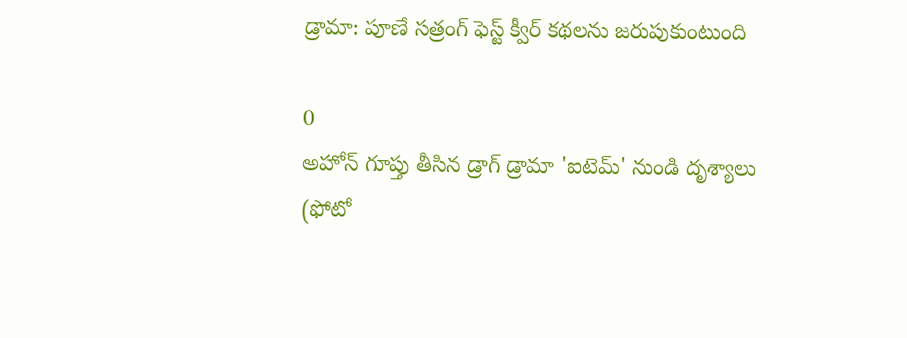డ్రామా: పూణే సత్రంగ్ ఫెస్ట్ క్వీర్ కథలను జరుపుకుంటుంది

0
అహోన్ గూప్తు తీసిన డ్రాగ్ డ్రామా 'ఐటెమ్' నుండి దృశ్యాలు (ఫోటో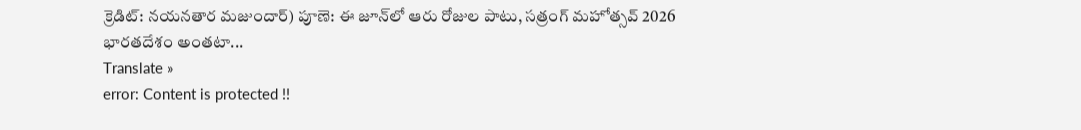క్రెడిట్: నయనతార మజుందార్) పూణె: ఈ జూన్‌లో ఆరు రోజుల పాటు, సత్రంగ్ మహోత్సవ్ 2026 భారతదేశం అంతటా...
Translate »
error: Content is protected !!